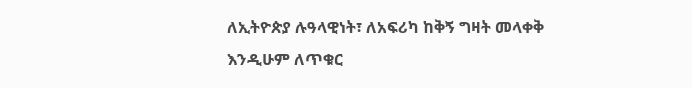ለኢትዮጵያ ሉዓላዊነት፣ ለአፍሪካ ከቅኝ ግዛት መላቀቅ እንዲሁም ለጥቁር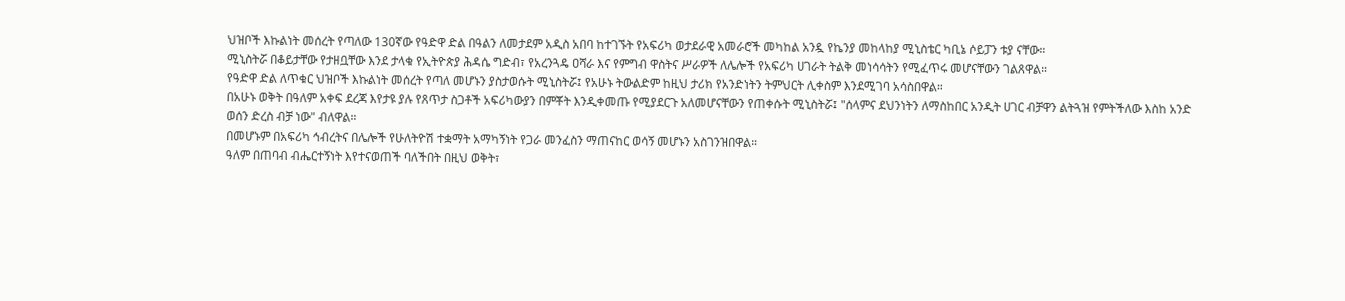ህዝቦች እኩልነት መሰረት የጣለው 130ኛው የዓድዋ ድል በዓልን ለመታደም አዲስ አበባ ከተገኙት የአፍሪካ ወታደራዊ አመራሮች መካከል አንዷ የኬንያ መከላከያ ሚኒስቴር ካቢኔ ሶይፓን ቱያ ናቸው።
ሚኒስትሯ በቆይታቸው የታዘቧቸው እንደ ታላቁ የኢትዮጵያ ሕዳሴ ግድብ፣ የአረንጓዴ ዐሻራ እና የምግብ ዋስትና ሥራዎች ለሌሎች የአፍሪካ ሀገራት ትልቅ መነሳሳትን የሚፈጥሩ መሆናቸውን ገልጸዋል።
የዓድዋ ድል ለጥቁር ህዝቦች እኩልነት መሰረት የጣለ መሆኑን ያስታወሱት ሚኒስትሯ፤ የአሁኑ ትውልድም ከዚህ ታሪክ የአንድነትን ትምህርት ሊቀስም እንደሚገባ አሳስበዋል።
በአሁኑ ወቅት በዓለም አቀፍ ደረጃ እየታዩ ያሉ የጸጥታ ስጋቶች አፍሪካውያን በምቾት እንዲቀመጡ የሚያደርጉ አለመሆናቸውን የጠቀሱት ሚኒስትሯ፤ "ሰላምና ደህንነትን ለማስከበር አንዲት ሀገር ብቻዋን ልትጓዝ የምትችለው እስከ አንድ ወሰን ድረስ ብቻ ነው" ብለዋል።
በመሆኑም በአፍሪካ ኅብረትና በሌሎች የሁለትዮሽ ተቋማት አማካኝነት የጋራ መንፈስን ማጠናከር ወሳኝ መሆኑን አስገንዝበዋል።
ዓለም በጠባብ ብሔርተኝነት እየተናወጠች ባለችበት በዚህ ወቅት፣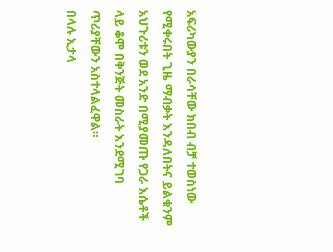አፍሪካውያን በራሳቸው ክበብ ብቻ ተወስነው የሚቀሩበት ጊዜ ማብቃት እንዳለበትና ይልቁንም አህጉሪቱን ወደ አንድ በሚያመጡ የጋራ እሴቶች ላይ ቆሞ በቅንጅት መስራት እንደሚገባ ጥሪያቸውን አስተላልፈዋል።
በላሉ ኢታላ